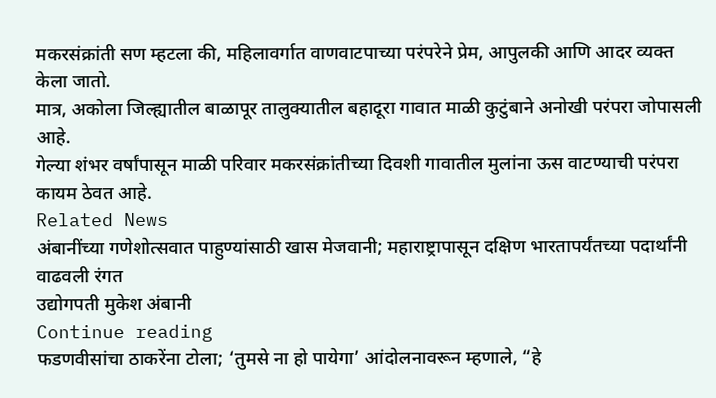मकरसंक्रांती सण म्हटला की, महिलावर्गात वाणवाटपाच्या परंपरेने प्रेम, आपुलकी आणि आदर व्यक्त केला जातो.
मात्र, अकोला जिल्ह्यातील बाळापूर तालुक्यातील बहादूरा गावात माळी कुटुंबाने अनोखी परंपरा जोपासली आहे.
गेल्या शंभर वर्षांपासून माळी परिवार मकरसंक्रांतीच्या दिवशी गावातील मुलांना ऊस वाटण्याची परंपरा कायम ठेवत आहे.
Related News
अंबानींच्या गणेशोत्सवात पाहुण्यांसाठी खास मेजवानी; महाराष्ट्रापासून दक्षिण भारतापर्यंतच्या पदार्थांनी वाढवली रंगत
उद्योगपती मुकेश अंबानी
Continue reading
फडणवीसांचा ठाकरेंना टोला; ‘तुमसे ना हो पायेगा’ आंदोलनावरून म्हणाले, “हे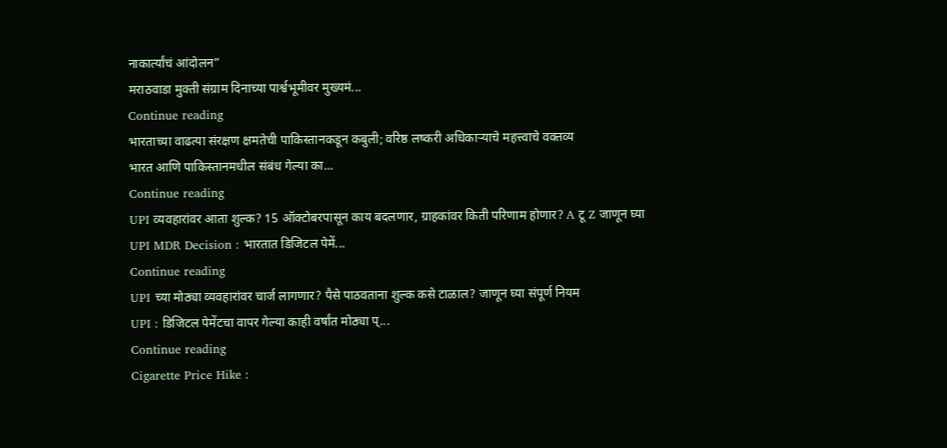नाकार्त्यांचं आंदोलन”
मराठवाडा मुक्ती संग्राम दिनाच्या पार्श्वभूमीवर मुख्यमं...
Continue reading
भारताच्या वाढत्या संरक्षण क्षमतेची पाकिस्तानकडून कबुली; वरिष्ठ लष्करी अधिकाऱ्याचे महत्त्वाचे वक्तव्य
भारत आणि पाकिस्तानमधील संबंध गेल्या का...
Continue reading
UPI व्यवहारांवर आता शुल्क? 15 ऑक्टोबरपासून काय बदलणार, ग्राहकांवर किती परिणाम होणार? A टू Z जाणून घ्या
UPI MDR Decision : भारतात डिजिटल पेमें...
Continue reading
UPI च्या मोठ्या व्यवहारांवर चार्ज लागणार? पैसे पाठवताना शुल्क कसे टाळाल? जाणून घ्या संपूर्ण नियम
UPI : डिजिटल पेमेंटचा वापर गेल्या काही वर्षांत मोठ्या प्...
Continue reading
Cigarette Price Hike :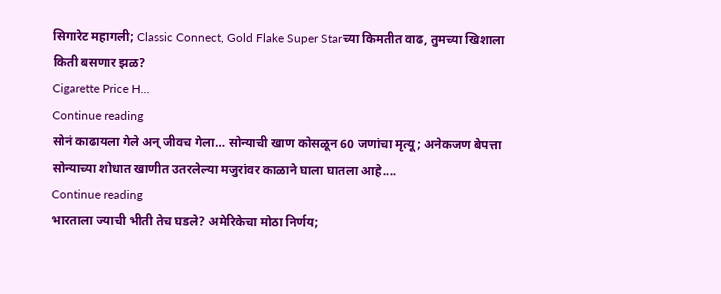सिगारेट महागली; Classic Connect, Gold Flake Super Starच्या किमतीत वाढ, तुमच्या खिशाला किती बसणार झळ?
Cigarette Price H...
Continue reading
सोनं काढायला गेले अन् जीवच गेला… सोन्याची खाण कोसळून 60 जणांचा मृत्यू; अनेकजण बेपत्ता
सोन्याच्या शोधात खाणीत उतरलेल्या मजुरांवर काळाने घाला घातला आहे....
Continue reading
भारताला ज्याची भीती तेच घडले? अमेरिकेचा मोठा निर्णय;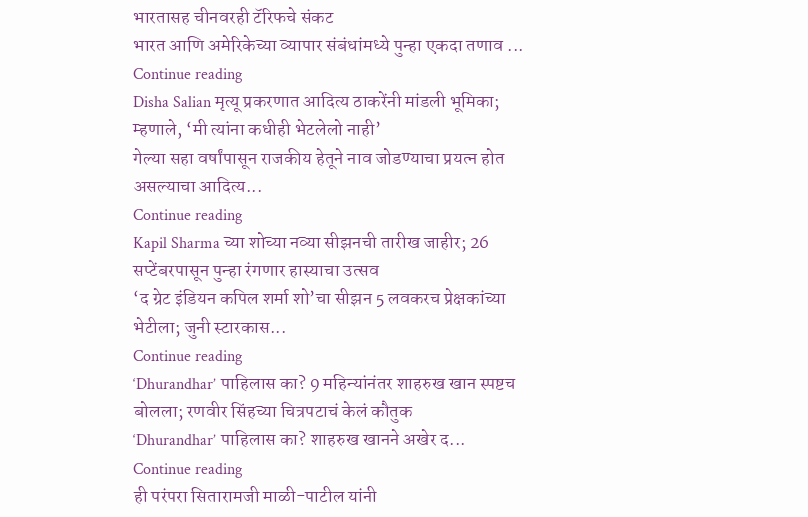भारतासह चीनवरही टॅरिफचे संकट
भारत आणि अमेरिकेच्या व्यापार संबंधांमध्ये पुन्हा एकदा तणाव ...
Continue reading
Disha Salian मृत्यू प्रकरणात आदित्य ठाकरेंनी मांडली भूमिका; म्हणाले, ‘मी त्यांना कधीही भेटलेलो नाही’
गेल्या सहा वर्षांपासून राजकीय हेतूने नाव जोडण्याचा प्रयत्न होत असल्याचा आदित्य...
Continue reading
Kapil Sharma च्या शोच्या नव्या सीझनची तारीख जाहीर; 26 सप्टेंबरपासून पुन्हा रंगणार हास्याचा उत्सव
‘द ग्रेट इंडियन कपिल शर्मा शो’चा सीझन 5 लवकरच प्रेक्षकांच्या भेटीला; जुनी स्टारकास...
Continue reading
‘Dhurandhar’ पाहिलास का? 9 महिन्यांनंतर शाहरुख खान स्पष्टच बोलला; रणवीर सिंहच्या चित्रपटाचं केलं कौतुक
‘Dhurandhar’ पाहिलास का? शाहरुख खानने अखेर द...
Continue reading
ही परंपरा सितारामजी माळी-पाटील यांनी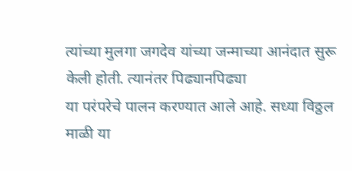त्यांच्या मुलगा जगदेव यांच्या जन्माच्या आनंदात सुरू केली होती. त्यानंतर पिढ्यानपिढ्या
या परंपरेचे पालन करण्यात आले आहे. सध्या विठ्ठल माळी या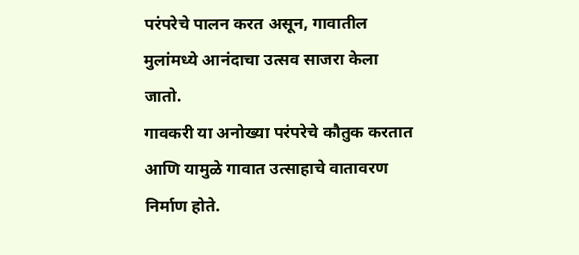परंपरेचे पालन करत असून, गावातील मुलांमध्ये आनंदाचा उत्सव साजरा केला जातो.
गावकरी या अनोख्या परंपरेचे कौतुक करतात आणि यामुळे गावात उत्साहाचे वातावरण निर्माण होते.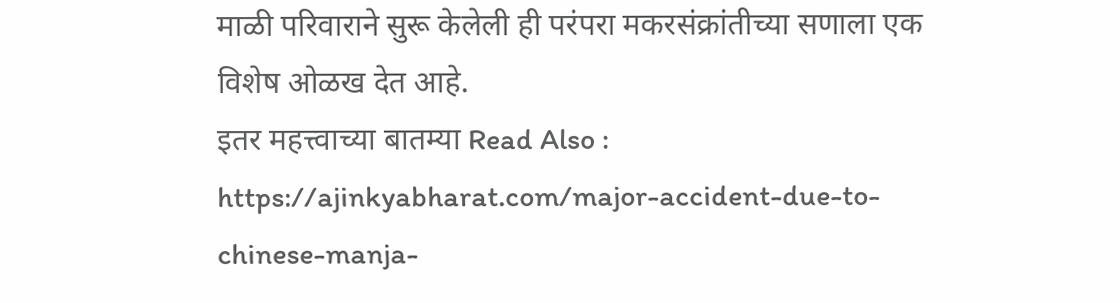माळी परिवाराने सुरू केलेली ही परंपरा मकरसंक्रांतीच्या सणाला एक विशेष ओळख देत आहे.
इतर महत्त्वाच्या बातम्या Read Also : https://ajinkyabharat.com/major-accident-due-to-chinese-manja-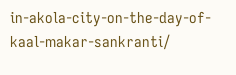in-akola-city-on-the-day-of-kaal-makar-sankranti/